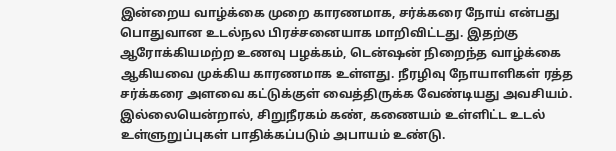இன்றைய வாழ்க்கை முறை காரணமாக, சர்க்கரை நோய் என்பது பொதுவான உடல்நல பிரச்சனையாக மாறிவிட்டது. இதற்கு ஆரோக்கியமற்ற உணவு பழக்கம், டென்ஷன் நிறைந்த வாழ்க்கை ஆகியவை முக்கிய காரணமாக உள்ளது. நீரழிவு நோயாளிகள் ரத்த சர்க்கரை அளவை கட்டுக்குள் வைத்திருக்க வேண்டியது அவசியம். இல்லையென்றால், சிறுநீரகம் கண், கணையம் உள்ளிட்ட உடல் உள்ளுறுப்புகள் பாதிக்கப்படும் அபாயம் உண்டு.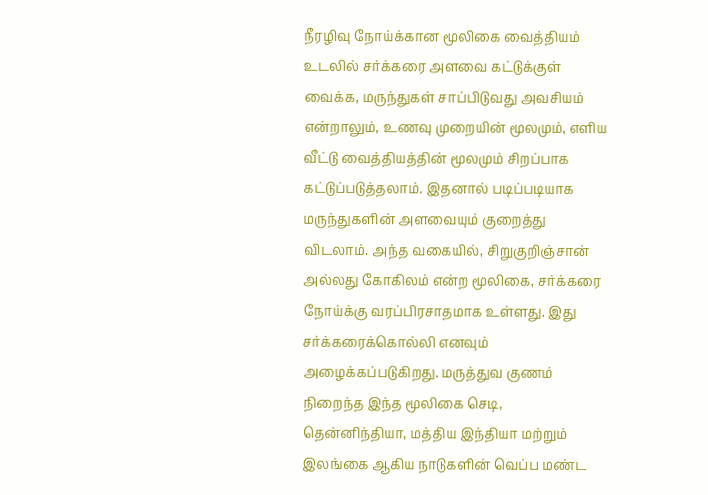நீரழிவு நோய்க்கான மூலிகை வைத்தியம்
உடலில் சர்க்கரை அளவை கட்டுக்குள் வைக்க, மருந்துகள் சாப்பிடுவது அவசியம் என்றாலும், உணவு முறையின் மூலமும், எளிய வீட்டு வைத்தியத்தின் மூலமும் சிறப்பாக கட்டுப்படுத்தலாம். இதனால் படிப்படியாக மருந்துகளின் அளவையும் குறைத்து விடலாம். அந்த வகையில், சிறுகுறிஞ்சான் அல்லது கோகிலம் என்ற மூலிகை, சர்க்கரை நோய்க்கு வரப்பிரசாதமாக உள்ளது. இது சர்க்கரைக்கொல்லி எனவும் அழைக்கப்படுகிறது. மருத்துவ குணம் நிறைந்த இந்த மூலிகை செடி, தென்னிந்தியா, மத்திய இந்தியா மற்றும் இலங்கை ஆகிய நாடுகளின் வெப்ப மண்ட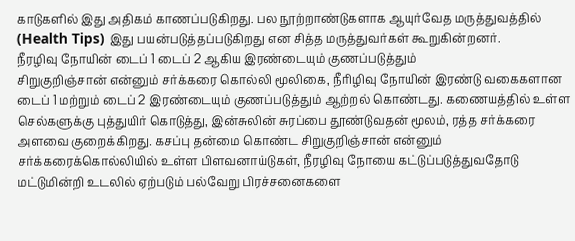காடுகளில் இது அதிகம் காணப்படுகிறது. பல நூற்றாண்டுகளாக ஆயுர்வேத மருத்துவத்தில் (Health Tips) இது பயன்படுத்தப்படுகிறது என சித்த மருத்துவர்கள் கூறுகின்றனர்.
நீரழிவு நோயின் டைப் 1 டைப் 2 ஆகிய இரண்டையும் குணப்படுத்தும்
சிறுகுறிஞ்சான் என்னும் சர்க்கரை கொல்லி மூலிகை, நீரிழிவு நோயின் இரண்டு வகைகளான டைப் 1 மற்றும் டைப் 2 இரண்டையும் குணப்படுத்தும் ஆற்றல் கொண்டது. கணையத்தில் உள்ள செல்களுக்கு புத்துயிர் கொடுத்து, இன்சுலின் சுரப்பை தூண்டுவதன் மூலம், ரத்த சர்க்கரை அளவை குறைக்கிறது. கசப்பு தன்மை கொண்ட சிறுகுறிஞ்சான் என்னும் சர்க்கரைக்கொல்லியில் உள்ள பிளவனாய்டுகள், நீரழிவு நோயை கட்டுப்படுத்துவதோடு மட்டுமின்றி உடலில் ஏற்படும் பல்வேறு பிரச்சனைகளை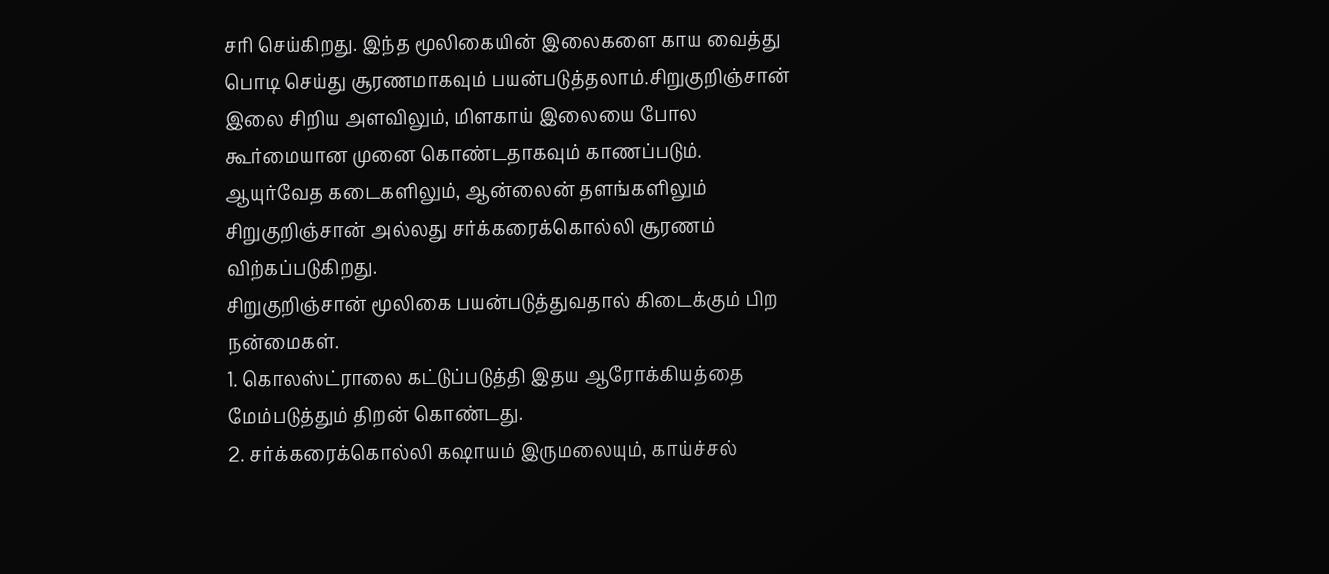சரி செய்கிறது. இந்த மூலிகையின் இலைகளை காய வைத்து பொடி செய்து சூரணமாகவும் பயன்படுத்தலாம்.சிறுகுறிஞ்சான் இலை சிறிய அளவிலும், மிளகாய் இலையை போல கூர்மையான முனை கொண்டதாகவும் காணப்படும். ஆயுர்வேத கடைகளிலும், ஆன்லைன் தளங்களிலும் சிறுகுறிஞ்சான் அல்லது சர்க்கரைக்கொல்லி சூரணம் விற்கப்படுகிறது.
சிறுகுறிஞ்சான் மூலிகை பயன்படுத்துவதால் கிடைக்கும் பிற நன்மைகள்.
1. கொலஸ்ட்ராலை கட்டுப்படுத்தி இதய ஆரோக்கியத்தை மேம்படுத்தும் திறன் கொண்டது.
2. சர்க்கரைக்கொல்லி கஷாயம் இருமலையும், காய்ச்சல்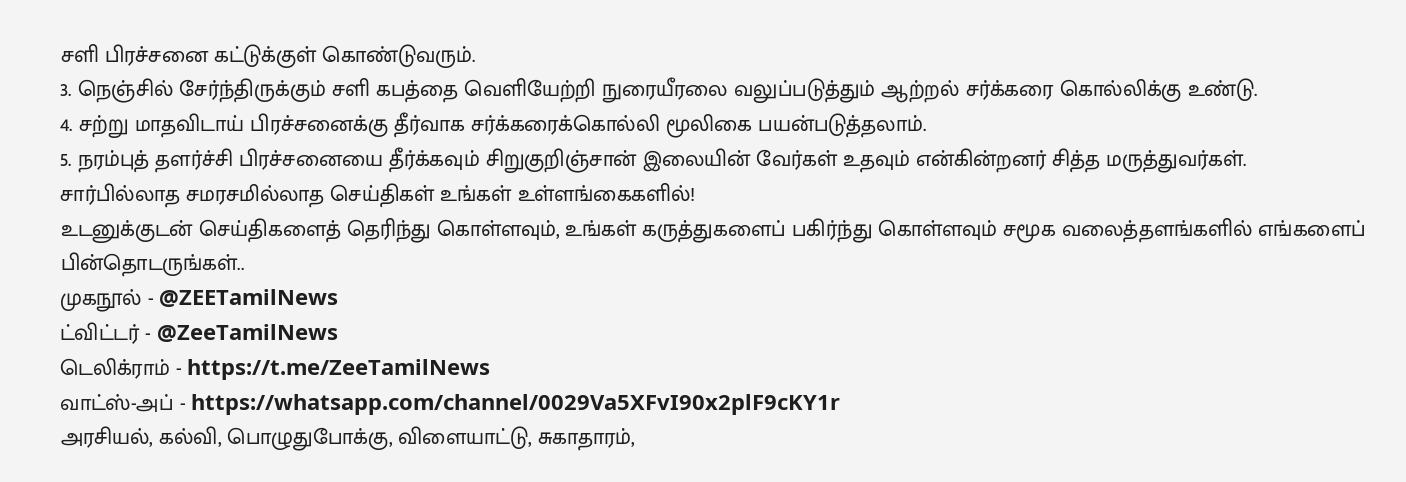சளி பிரச்சனை கட்டுக்குள் கொண்டுவரும்.
3. நெஞ்சில் சேர்ந்திருக்கும் சளி கபத்தை வெளியேற்றி நுரையீரலை வலுப்படுத்தும் ஆற்றல் சர்க்கரை கொல்லிக்கு உண்டு.
4. சற்று மாதவிடாய் பிரச்சனைக்கு தீர்வாக சர்க்கரைக்கொல்லி மூலிகை பயன்படுத்தலாம்.
5. நரம்புத் தளர்ச்சி பிரச்சனையை தீர்க்கவும் சிறுகுறிஞ்சான் இலையின் வேர்கள் உதவும் என்கின்றனர் சித்த மருத்துவர்கள்.
சார்பில்லாத சமரசமில்லாத செய்திகள் உங்கள் உள்ளங்கைகளில்!
உடனுக்குடன் செய்திகளைத் தெரிந்து கொள்ளவும், உங்கள் கருத்துகளைப் பகிர்ந்து கொள்ளவும் சமூக வலைத்தளங்களில் எங்களைப் பின்தொடருங்கள்..
முகநூல் - @ZEETamilNews
ட்விட்டர் - @ZeeTamilNews
டெலிக்ராம் - https://t.me/ZeeTamilNews
வாட்ஸ்-அப் - https://whatsapp.com/channel/0029Va5XFvI90x2plF9cKY1r
அரசியல், கல்வி, பொழுதுபோக்கு, விளையாட்டு, சுகாதாரம்,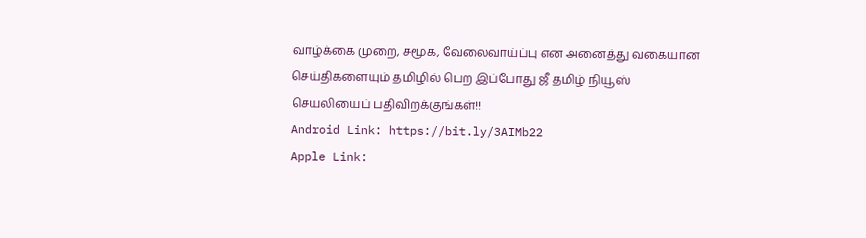வாழ்க்கை முறை, சமூக, வேலைவாய்ப்பு என அனைத்து வகையான செய்திகளையும் தமிழில் பெற இப்போது ஜீ தமிழ் நியூஸ் செயலியைப் பதிவிறக்குங்கள்!!
Android Link: https://bit.ly/3AIMb22
Apple Link: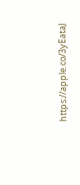https://apple.co/3yEataJ